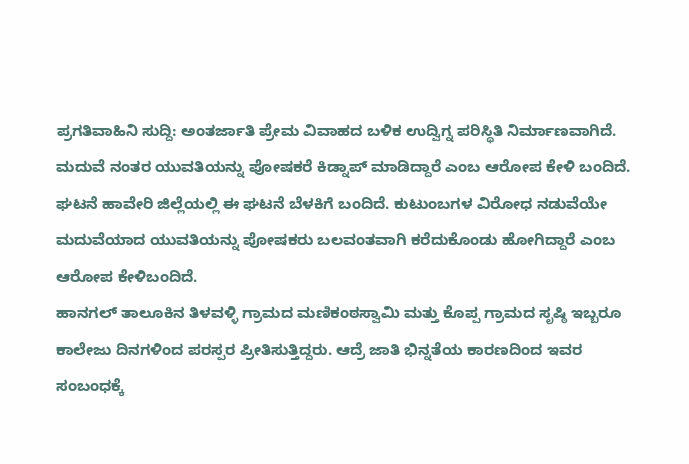ಪ್ರಗತಿವಾಹಿನಿ ಸುದ್ದಿ: ಅಂತರ್ಜಾತಿ ಪ್ರೇಮ ವಿವಾಹದ ಬಳಿಕ ಉದ್ವಿಗ್ನ ಪರಿಸ್ಥಿತಿ ನಿರ್ಮಾಣವಾಗಿದೆ. ಮದುವೆ ನಂತರ ಯುವತಿಯನ್ನು ಪೋಷಕರೆ ಕಿಡ್ನಾಪ್ ಮಾಡಿದ್ದಾರೆ ಎಂಬ ಆರೋಪ ಕೇಳಿ ಬಂದಿದೆ.
ಘಟನೆ ಹಾವೇರಿ ಜಿಲ್ಲೆಯಲ್ಲಿ ಈ ಘಟನೆ ಬೆಳಕಿಗೆ ಬಂದಿದೆ. ಕುಟುಂಬಗಳ ವಿರೋಧ ನಡುವೆಯೇ ಮದುವೆಯಾದ ಯುವತಿಯನ್ನು ಪೋಷಕರು ಬಲವಂತವಾಗಿ ಕರೆದುಕೊಂಡು ಹೋಗಿದ್ದಾರೆ ಎಂಬ ಆರೋಪ ಕೇಳಿಬಂದಿದೆ.
ಹಾನಗಲ್ ತಾಲೂಕಿನ ತಿಳವಳ್ಳಿ ಗ್ರಾಮದ ಮಣಿಕಂಠಸ್ವಾಮಿ ಮತ್ತು ಕೊಪ್ಪ ಗ್ರಾಮದ ಸೃಷ್ಠಿ ಇಬ್ಬರೂ ಕಾಲೇಜು ದಿನಗಳಿಂದ ಪರಸ್ಪರ ಪ್ರೀತಿಸುತ್ತಿದ್ದರು. ಆದ್ರೆ ಜಾತಿ ಭಿನ್ನತೆಯ ಕಾರಣದಿಂದ ಇವರ ಸಂಬಂಧಕ್ಕೆ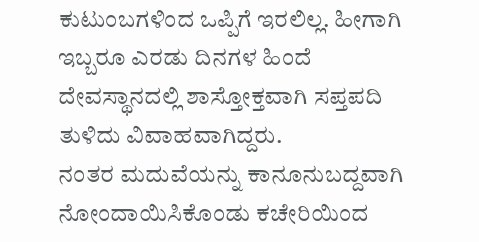ಕುಟುಂಬಗಳಿಂದ ಒಪ್ಪಿಗೆ ಇರಲಿಲ್ಲ. ಹೀಗಾಗಿ ಇಬ್ಬರೂ ಎರಡು ದಿನಗಳ ಹಿಂದೆ ದೇವಸ್ಥಾನದಲ್ಲಿ ಶಾಸ್ತೋಕ್ತವಾಗಿ ಸಪ್ತಪದಿ ತುಳಿದು ವಿವಾಹವಾಗಿದ್ದರು.
ನಂತರ ಮದುವೆಯನ್ನು ಕಾನೂನುಬದ್ದವಾಗಿ ನೋಂದಾಯಿಸಿಕೊಂಡು ಕಚೇರಿಯಿಂದ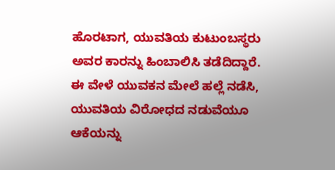ಹೊರಟಾಗ, ಯುವತಿಯ ಕುಟುಂಬಸ್ಥರು ಅವರ ಕಾರನ್ನು ಹಿಂಬಾಲಿಸಿ ತಡೆದಿದ್ದಾರೆ.
ಈ ವೇಳೆ ಯುವಕನ ಮೇಲೆ ಹಲ್ಲೆ ನಡೆಸಿ, ಯುವತಿಯ ವಿರೋಧದ ನಡುವೆಯೂ ಆಕೆಯನ್ನು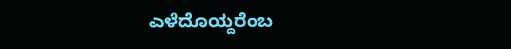ಎಳೆದೊಯ್ದರೆಂಬ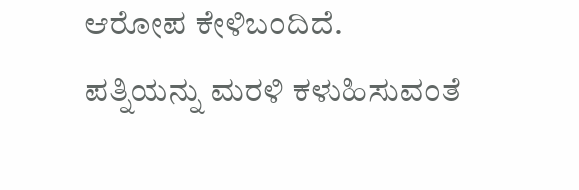ಆರೋಪ ಕೇಳಿಬಂದಿದೆ.
ಪತ್ನಿಯನ್ನು ಮರಳಿ ಕಳುಹಿಸುವಂತೆ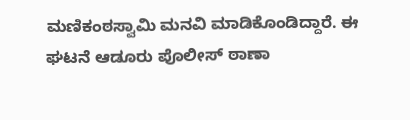ಮಣಿಕಂಠಸ್ವಾಮಿ ಮನವಿ ಮಾಡಿಕೊಂಡಿದ್ದಾರೆ. ಈ ಘಟನೆ ಆಡೂರು ಪೊಲೀಸ್ ಠಾಣಾ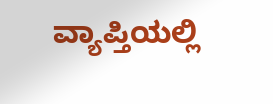ವ್ಯಾಪ್ತಿಯಲ್ಲಿ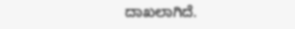ದಾಖಲಾಗಿದೆ.